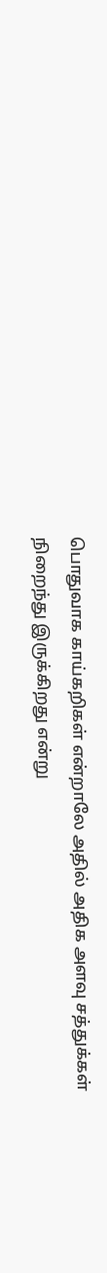பொதுவாக காய்கறிகள் என்றாலே அதில் அதிக அளவு சத்துக்கள் நிறைந்து இருக்கிறது என்று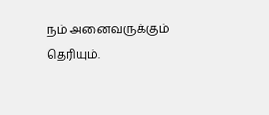நம் அனைவருக்கும் தெரியும்.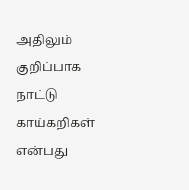அதிலும் குறிப்பாக நாட்டு காய்கறிகள் என்பது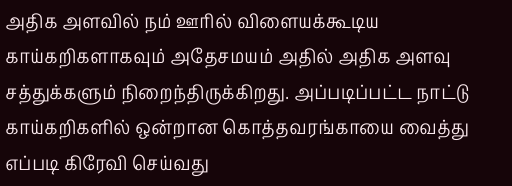அதிக அளவில் நம் ஊரில் விளையக்கூடிய காய்கறிகளாகவும் அதேசமயம் அதில் அதிக அளவு சத்துக்களும் நிறைந்திருக்கிறது. அப்படிப்பட்ட நாட்டு காய்கறிகளில் ஒன்றான கொத்தவரங்காயை வைத்து எப்படி கிரேவி செய்வது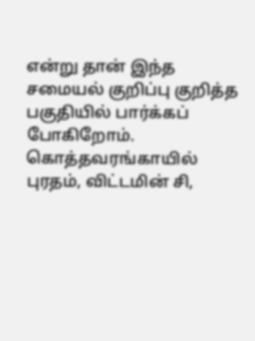என்று தான் இந்த சமையல் குறிப்பு குறித்த பகுதியில் பார்க்கப் போகிறோம்.
கொத்தவரங்காயில் புரதம், விட்டமின் சி,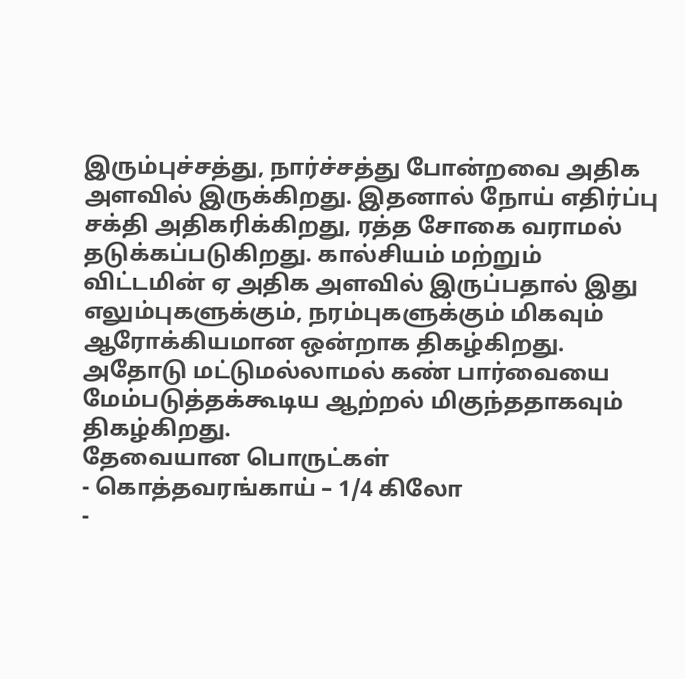இரும்புச்சத்து, நார்ச்சத்து போன்றவை அதிக அளவில் இருக்கிறது. இதனால் நோய் எதிர்ப்பு சக்தி அதிகரிக்கிறது, ரத்த சோகை வராமல் தடுக்கப்படுகிறது. கால்சியம் மற்றும் விட்டமின் ஏ அதிக அளவில் இருப்பதால் இது எலும்புகளுக்கும், நரம்புகளுக்கும் மிகவும் ஆரோக்கியமான ஒன்றாக திகழ்கிறது. அதோடு மட்டுமல்லாமல் கண் பார்வையை மேம்படுத்தக்கூடிய ஆற்றல் மிகுந்ததாகவும் திகழ்கிறது.
தேவையான பொருட்கள்
- கொத்தவரங்காய் – 1/4 கிலோ
-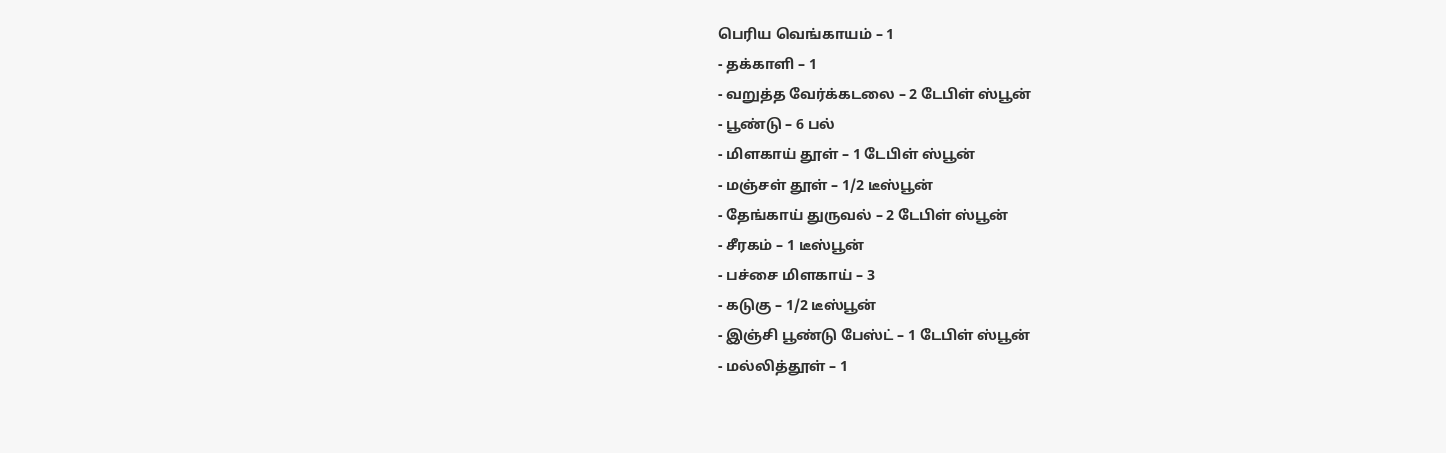பெரிய வெங்காயம் – 1
- தக்காளி – 1
- வறுத்த வேர்க்கடலை – 2 டேபிள் ஸ்பூன்
- பூண்டு – 6 பல்
- மிளகாய் தூள் – 1 டேபிள் ஸ்பூன்
- மஞ்சள் தூள் – 1/2 டீஸ்பூன்
- தேங்காய் துருவல் – 2 டேபிள் ஸ்பூன்
- சீரகம் – 1 டீஸ்பூன்
- பச்சை மிளகாய் – 3
- கடுகு – 1/2 டீஸ்பூன்
- இஞ்சி பூண்டு பேஸ்ட் – 1 டேபிள் ஸ்பூன்
- மல்லித்தூள் – 1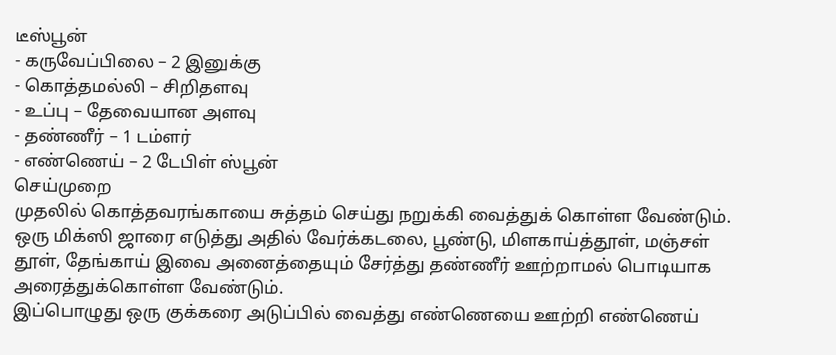டீஸ்பூன்
- கருவேப்பிலை – 2 இனுக்கு
- கொத்தமல்லி – சிறிதளவு
- உப்பு – தேவையான அளவு
- தண்ணீர் – 1 டம்ளர்
- எண்ணெய் – 2 டேபிள் ஸ்பூன்
செய்முறை
முதலில் கொத்தவரங்காயை சுத்தம் செய்து நறுக்கி வைத்துக் கொள்ள வேண்டும். ஒரு மிக்ஸி ஜாரை எடுத்து அதில் வேர்க்கடலை, பூண்டு, மிளகாய்த்தூள், மஞ்சள் தூள், தேங்காய் இவை அனைத்தையும் சேர்த்து தண்ணீர் ஊற்றாமல் பொடியாக அரைத்துக்கொள்ள வேண்டும்.
இப்பொழுது ஒரு குக்கரை அடுப்பில் வைத்து எண்ணெயை ஊற்றி எண்ணெய்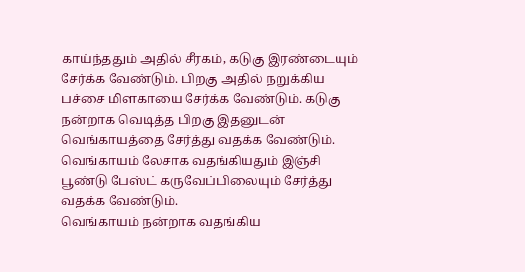காய்ந்ததும் அதில் சீரகம், கடுகு இரண்டையும் சேர்க்க வேண்டும். பிறகு அதில் நறுக்கிய பச்சை மிளகாயை சேர்க்க வேண்டும். கடுகு நன்றாக வெடித்த பிறகு இதனுடன் வெங்காயத்தை சேர்த்து வதக்க வேண்டும். வெங்காயம் லேசாக வதங்கியதும் இஞ்சி பூண்டு பேஸ்ட் கருவேப்பிலையும் சேர்த்து வதக்க வேண்டும்.
வெங்காயம் நன்றாக வதங்கிய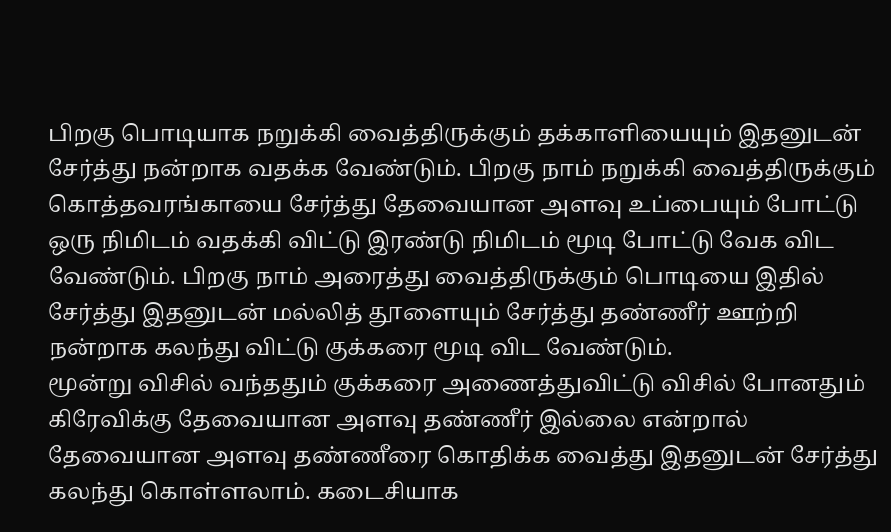பிறகு பொடியாக நறுக்கி வைத்திருக்கும் தக்காளியையும் இதனுடன் சேர்த்து நன்றாக வதக்க வேண்டும். பிறகு நாம் நறுக்கி வைத்திருக்கும் கொத்தவரங்காயை சேர்த்து தேவையான அளவு உப்பையும் போட்டு ஒரு நிமிடம் வதக்கி விட்டு இரண்டு நிமிடம் மூடி போட்டு வேக விட வேண்டும். பிறகு நாம் அரைத்து வைத்திருக்கும் பொடியை இதில் சேர்த்து இதனுடன் மல்லித் தூளையும் சேர்த்து தண்ணீர் ஊற்றி நன்றாக கலந்து விட்டு குக்கரை மூடி விட வேண்டும்.
மூன்று விசில் வந்ததும் குக்கரை அணைத்துவிட்டு விசில் போனதும் கிரேவிக்கு தேவையான அளவு தண்ணீர் இல்லை என்றால் தேவையான அளவு தண்ணீரை கொதிக்க வைத்து இதனுடன் சேர்த்து கலந்து கொள்ளலாம். கடைசியாக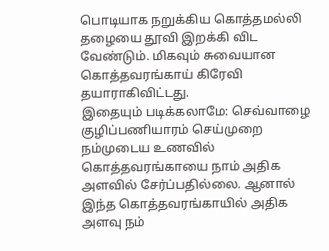பொடியாக நறுக்கிய கொத்தமல்லி தழையை தூவி இறக்கி விட வேண்டும். மிகவும் சுவையான கொத்தவரங்காய் கிரேவி தயாராகிவிட்டது.
இதையும் படிக்கலாமே: செவ்வாழை குழிப்பணியாரம் செய்முறை
நம்முடைய உணவில் கொத்தவரங்காயை நாம் அதிக அளவில் சேர்ப்பதில்லை. ஆனால் இந்த கொத்தவரங்காயில் அதிக அளவு நம்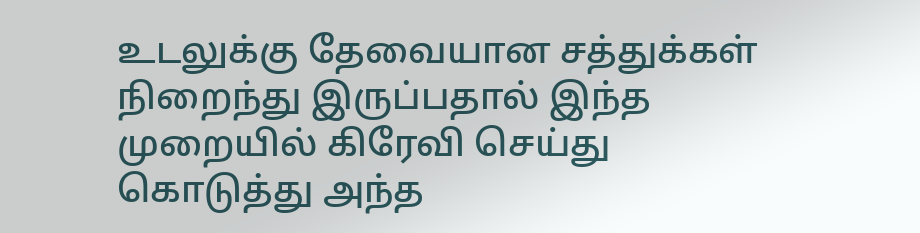உடலுக்கு தேவையான சத்துக்கள் நிறைந்து இருப்பதால் இந்த முறையில் கிரேவி செய்து கொடுத்து அந்த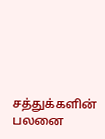சத்துக்களின் பலனை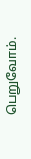பெறுவோம்.